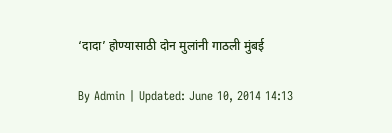‘दादा’ होण्यासाठी दोन मुलांनी गाठली मुंबई

By Admin | Updated: June 10, 2014 14:13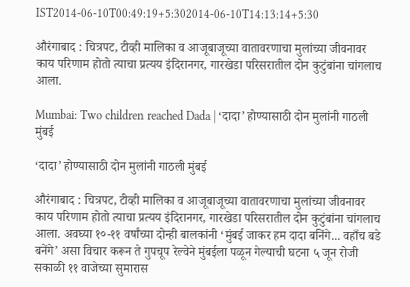IST2014-06-10T00:49:19+5:302014-06-10T14:13:14+5:30

औरंगाबाद : चित्रपट, टीव्ही मालिका व आजूबाजूच्या वातावरणाचा मुलांच्या जीवनावर काय परिणाम होतो त्याचा प्रत्यय इंदिरानगर, गारखेडा परिसरातील दोन कुटुंबांना चांगलाच आला.

Mumbai: Two children reached Dada | ‘दादा’ होण्यासाठी दोन मुलांनी गाठली मुंबई

‘दादा’ होण्यासाठी दोन मुलांनी गाठली मुंबई

औरंगाबाद : चित्रपट, टीव्ही मालिका व आजूबाजूच्या वातावरणाचा मुलांच्या जीवनावर काय परिणाम होतो त्याचा प्रत्यय इंदिरानगर, गारखेडा परिसरातील दोन कुटुंबांना चांगलाच आला. अवघ्या १०-११ वर्षांच्या दोन्ही बालकांनी ‘मुंबई जाकर हम दादा बनिंगे... वहाँच बडे बनेंगे’ असा विचार करून ते गुपचूप रेल्वेने मुंबईला पळून गेल्याची घटना ५ जून रोजी सकाळी ११ वाजेच्या सुमारास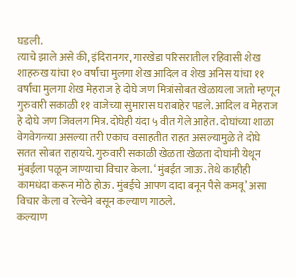घडली.
त्याचे झाले असे की, इंदिरानगर, गारखेडा परिसरातील रहिवासी शेख शाहरुख यांचा १० वर्षांचा मुलगा शेख आदिल व शेख अनिस यांचा ११ वर्षांचा मुलगा शेख मेहराज हे दोघे जण मित्रांसोबत खेळायला जातो म्हणून गुरुवारी सकाळी ११ वाजेच्या सुमारास घराबाहेर पडले. आदिल व मेहराज हे दोघे जण जिवलग मित्र. दोघेही यंदा ५ वीत गेले आहेत. दोघांच्या शाळा वेगवेगळ्या असल्या तरी एकाच वसाहतीत राहत असल्यामुळे ते दोघे सतत सोबत राहायचे. गुरुवारी सकाळी खेळता खेळता दोघांनी येथून मुंबईला पळून जाण्याचा विचार केला. ‘मुंबईत जाऊ. तेथे काहीही कामधंदा करून मोठे होऊ. मुंबईचे आपण दादा बनून पैसे कमवू’ असा विचार केला व रेल्वेने बसून कल्याण गाठले.
कल्याण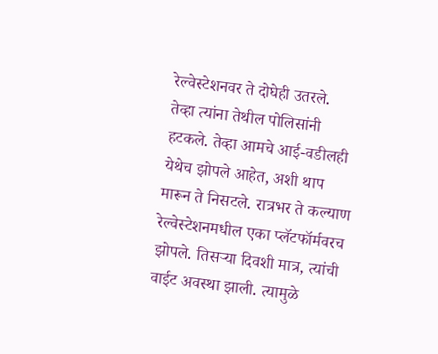रेल्वेस्टेशनवर ते दोघेही उतरले.
तेव्हा त्यांना तेथील पोलिसांनी हटकले. तेव्हा आमचे आई-वडीलही येथेच झोपले आहेत, अशी थाप मारून ते निसटले. रात्रभर ते कल्याण रेल्वेस्टेशनमधील एका प्लॅटफॉर्मवरच झोपले. तिसऱ्या दिवशी मात्र, त्यांची वाईट अवस्था झाली. त्यामुळे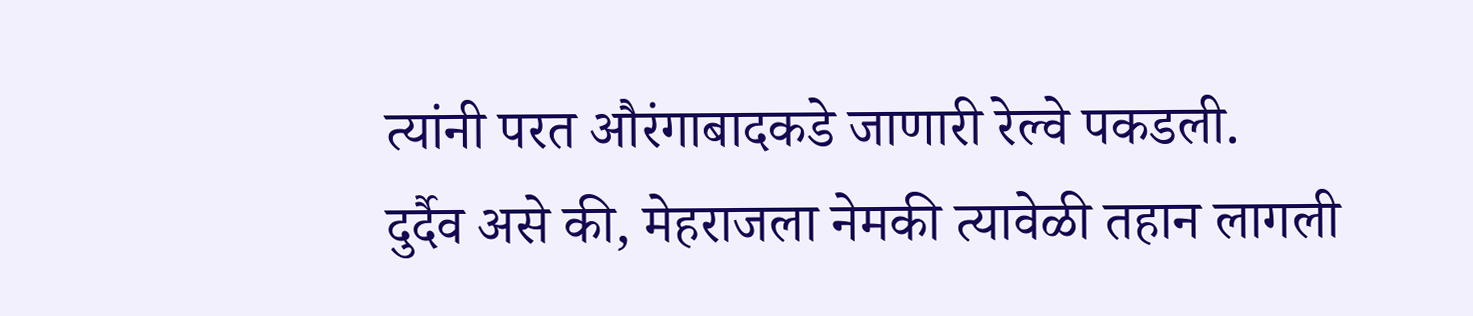त्यांनी परत औरंगाबादकडे जाणारी रेल्वे पकडली.
दुर्दैव असे की, मेहराजला नेमकी त्यावेळी तहान लागली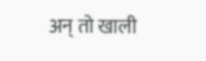अन् तो खाली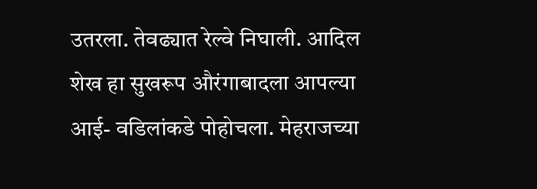उतरला. तेवढ्यात रेल्वे निघाली. आदिल शेख हा सुखरूप औरंगाबादला आपल्या आई- वडिलांकडे पोहोचला. मेहराजच्या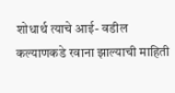शोधार्थ त्याचे आई- वडील कल्याणकडे रवाना झाल्याची माहिती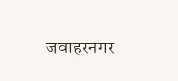जवाहरनगर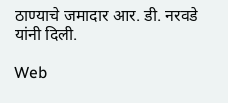ठाण्याचे जमादार आर. डी. नरवडे यांनी दिली.

Web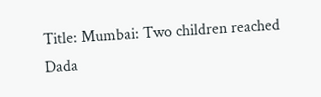Title: Mumbai: Two children reached Dada